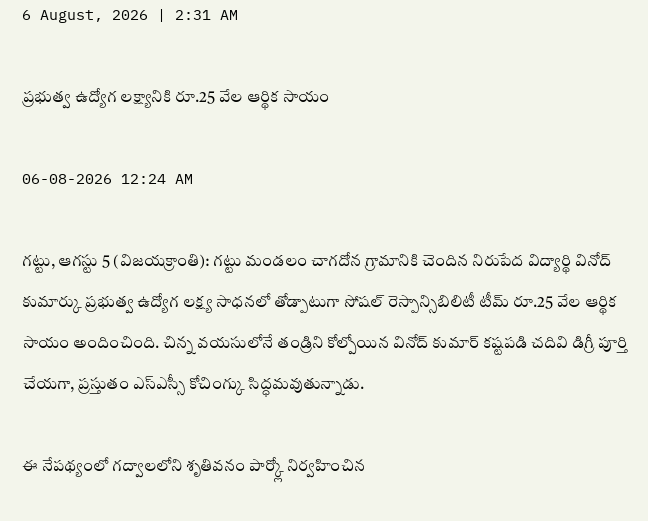6 August, 2026 | 2:31 AM

ప్రభుత్వ ఉద్యోగ లక్ష్యానికి రూ.25 వేల ఆర్థిక సాయం

06-08-2026 12:24 AM

గట్టు, ఆగస్టు 5 (విజయక్రాంతి): గట్టు మండలం చాగదోన గ్రామానికి చెందిన నిరుపేద విద్యార్థి వినోద్ కుమార్కు ప్రభుత్వ ఉద్యోగ లక్ష్య సాధనలో తోడ్పాటుగా సోషల్ రెస్పాన్సిబిలిటీ టీమ్ రూ.25 వేల ఆర్థిక సాయం అందించింది. చిన్న వయసులోనే తండ్రిని కోల్పోయిన వినోద్ కుమార్ కష్టపడి చదివి డిగ్రీ పూర్తి చేయగా, ప్రస్తుతం ఎస్‌ఎస్సీ కోచింగ్కు సిద్ధమవుతున్నాడు.

ఈ నేపథ్యంలో గద్వాలలోని శృతివనం పార్క్లో నిర్వహించిన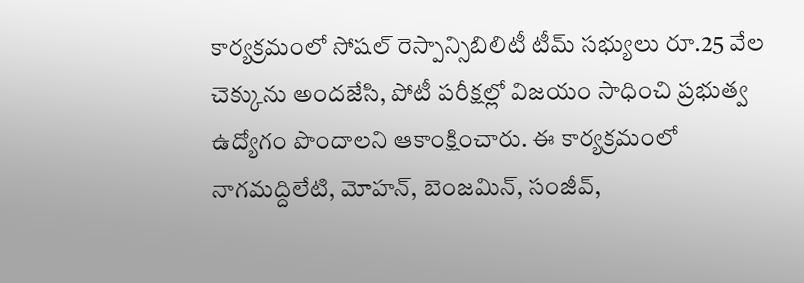కార్యక్రమంలో సోషల్ రెస్పాన్సిబిలిటీ టీమ్ సభ్యులు రూ.25 వేల చెక్కును అందజేసి, పోటీ పరీక్షల్లో విజయం సాధించి ప్రభుత్వ ఉద్యోగం పొందాలని ఆకాంక్షించారు. ఈ కార్యక్రమంలో నాగమద్దిలేటి, మోహన్, బెంజమిన్, సంజీవ్,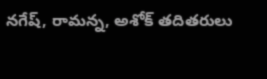నగేష్, రామన్న, అశోక్ తదితరులు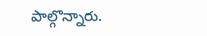పాల్గొన్నారు.